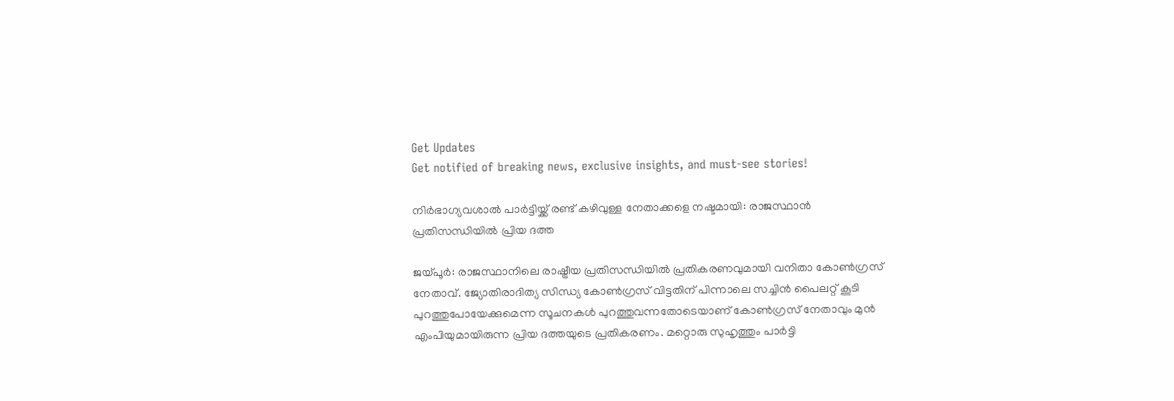Get Updates
Get notified of breaking news, exclusive insights, and must-see stories!

നിർഭാഗ്യവശാൽ പാർട്ടിയ്ക്ക് രണ്ട് കഴിവുള്ള നേതാക്കളെ നഷ്ടമായി: രാജസ്ഥാൻ പ്രതിസന്ധിയിൽ പ്രിയ ദത്ത

ജയ്പൂർ: രാജസ്ഥാനിലെ രാഷ്ട്രീയ പ്രതിസന്ധിയിൽ പ്രതികരണവുമായി വനിതാ കോൺഗ്രസ് നേതാവ്. ജ്യോതിരാദിത്യ സിന്ധ്യ കോൺഗ്രസ് വിട്ടതിന് പിന്നാലെ സച്ചിൻ പൈലറ്റ് കൂടി പുറത്തുപോയേക്കുമെന്ന സൂചനകൾ പുറത്തുവന്നതോടെയാണ് കോൺഗ്രസ് നേതാവും മുൻ എംപിയുമായിരുന്ന പ്രിയ ദത്തയുടെ പ്രതികരണം. മറ്റൊരു സുഹൃത്തും പാർട്ടി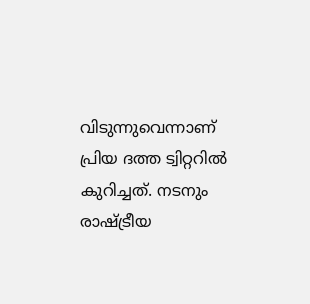വിടുന്നുവെന്നാണ് പ്രിയ ദത്ത ട്വിറ്ററിൽ കുറിച്ചത്. നടനും രാഷ്ട്രീയ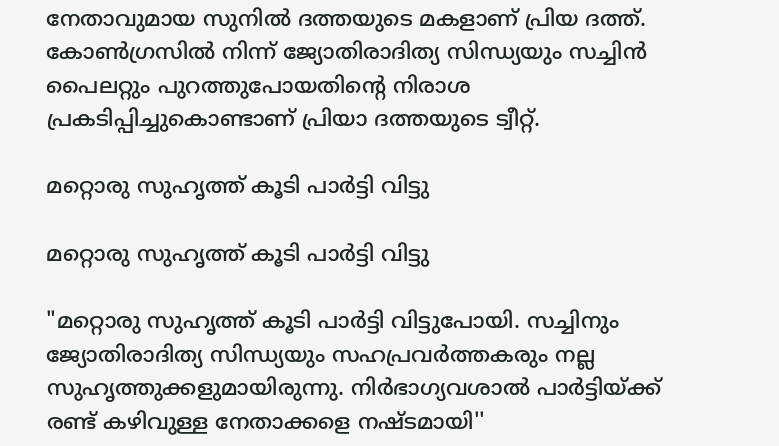നേതാവുമായ സുനിൽ ദത്തയുടെ മകളാണ് പ്രിയ ദത്ത്. കോൺഗ്രസിൽ നിന്ന് ജ്യോതിരാദിത്യ സിന്ധ്യയും സച്ചിൻ പൈലറ്റും പുറത്തുപോയതിന്റെ നിരാശ പ്രകടിപ്പിച്ചുകൊണ്ടാണ് പ്രിയാ ദത്തയുടെ ട്വീറ്റ്.

മറ്റൊരു സുഹൃത്ത് കൂടി പാർട്ടി വിട്ടു

മറ്റൊരു സുഹൃത്ത് കൂടി പാർട്ടി വിട്ടു

"മറ്റൊരു സുഹൃത്ത് കൂടി പാർട്ടി വിട്ടുപോയി. സച്ചിനും ജ്യോതിരാദിത്യ സിന്ധ്യയും സഹപ്രവർത്തകരും നല്ല സുഹൃത്തുക്കളുമായിരുന്നു. നിർഭാഗ്യവശാൽ പാർട്ടിയ്ക്ക് രണ്ട് കഴിവുള്ള നേതാക്കളെ നഷ്ടമായി''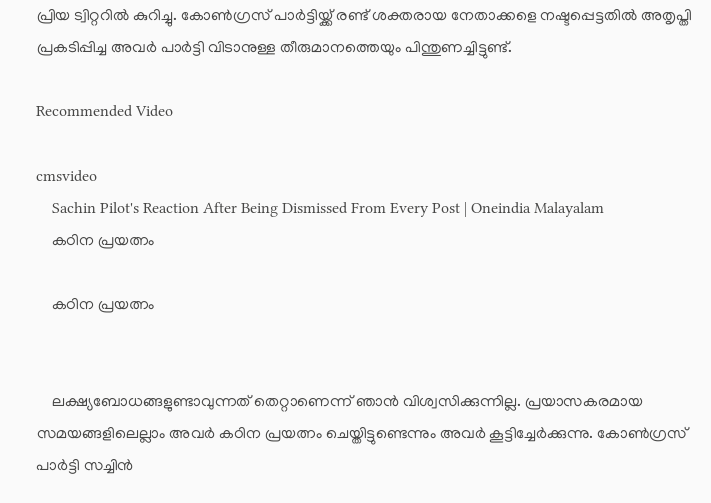പ്രിയ ട്വിറ്ററിൽ കുറിച്ചു. കോൺഗ്രസ് പാർട്ടിയ്ക്ക് രണ്ട് ശക്തരായ നേതാക്കളെ നഷ്ടപ്പെട്ടതിൽ അതൃപ്തി പ്രകടിപ്പിച്ച അവർ പാർട്ടി വിടാനുള്ള തീരുമാനത്തെയും പിന്തുണച്ചിട്ടുണ്ട്.

Recommended Video

cmsvideo
    Sachin Pilot's Reaction After Being Dismissed From Every Post | Oneindia Malayalam
    കഠിന പ്രയത്നം

    കഠിന പ്രയത്നം


    ലക്ഷ്യബോധങ്ങളുണ്ടാവുന്നത് തെറ്റാണെന്ന് ഞാൻ വിശ്വസിക്കുന്നില്ല. പ്രയാസകരമായ സമയങ്ങളിലെല്ലാം അവർ കഠിന പ്രയത്നം ചെയ്തിട്ടുണ്ടെന്നും അവർ കൂട്ടിച്ചേർക്കുന്നു. കോൺഗ്രസ് പാർട്ടി സച്ചിൻ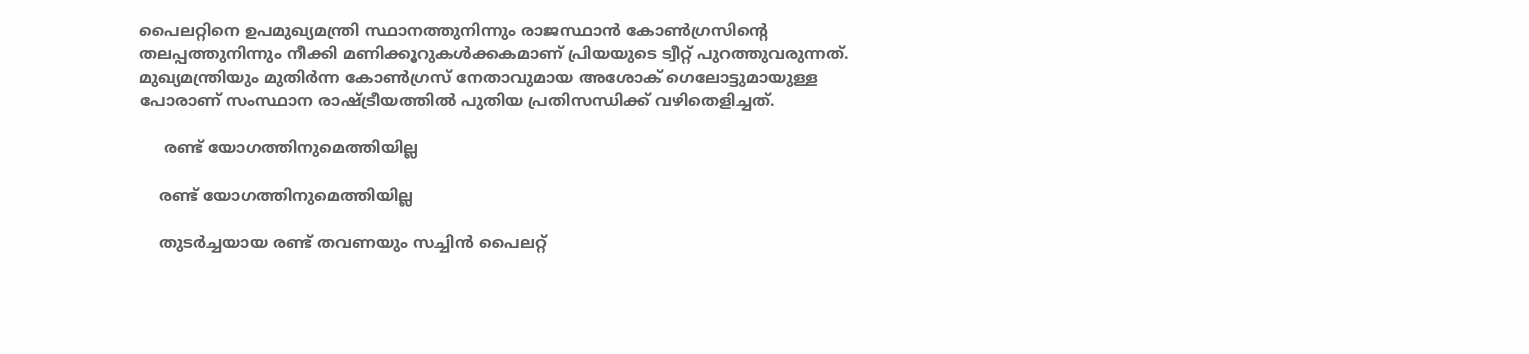പൈലറ്റിനെ ഉപമുഖ്യമന്ത്രി സ്ഥാനത്തുനിന്നും രാജസ്ഥാൻ കോൺഗ്രസിന്റെ തലപ്പത്തുനിന്നും നീക്കി മണിക്കൂറുകൾക്കകമാണ് പ്രിയയുടെ ട്വീറ്റ് പുറത്തുവരുന്നത്. മുഖ്യമന്ത്രിയും മുതിർന്ന കോൺഗ്രസ് നേതാവുമായ അശോക് ഗെലോട്ടുമായുള്ള പോരാണ് സംസ്ഥാന രാഷ്ട്രീയത്തിൽ പുതിയ പ്രതിസന്ധിക്ക് വഴിതെളിച്ചത്.

     രണ്ട് യോഗത്തിനുമെത്തിയില്ല

    രണ്ട് യോഗത്തിനുമെത്തിയില്ല

    തുടർച്ചയായ രണ്ട് തവണയും സച്ചിൻ പൈലറ്റ്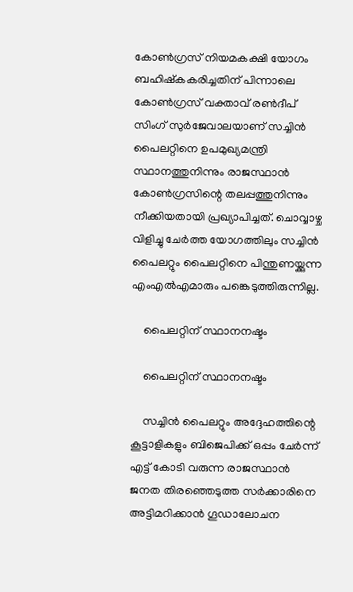കോൺഗ്രസ് നിയമകക്ഷി യോഗം ബഹിഷ്കകരിച്ചതിന് പിന്നാലെ കോൺഗ്രസ് വക്താവ് രൺദീപ് സിംഗ് സുർജേവാലയാണ് സച്ചിൻ പൈലറ്റിനെ ഉപമുഖ്യമന്ത്രി സ്ഥാനത്തുനിന്നും രാജസ്ഥാൻ കോൺഗ്രസിന്റെ തലപ്പത്തുനിന്നും നീക്കിയതായി പ്രഖ്യാപിച്ചത്. ചൊവ്വാഴ്ച വിളിച്ചു ചേർത്ത യോഗത്തിലും സച്ചിൻ പൈലറ്റും പൈലറ്റിനെ പിന്തുണയ്ക്കുന്ന എംഎൽഎമാരും പങ്കെടുത്തിരുന്നില്ല.

    പൈലറ്റിന് സ്ഥാനനഷ്ടം

    പൈലറ്റിന് സ്ഥാനനഷ്ടം

    സച്ചിൻ പൈലറ്റും അദ്ദേഹത്തിന്റെ കൂട്ടാളികളും ബിജെപിക്ക് ഒപ്പം ചേർന്ന് എട്ട് കോടി വരുന്ന രാജസ്ഥാൻ ജനത തിരഞ്ഞെടുത്ത സർക്കാരിനെ അട്ടിമറിക്കാൻ ഗൂഡാലോചന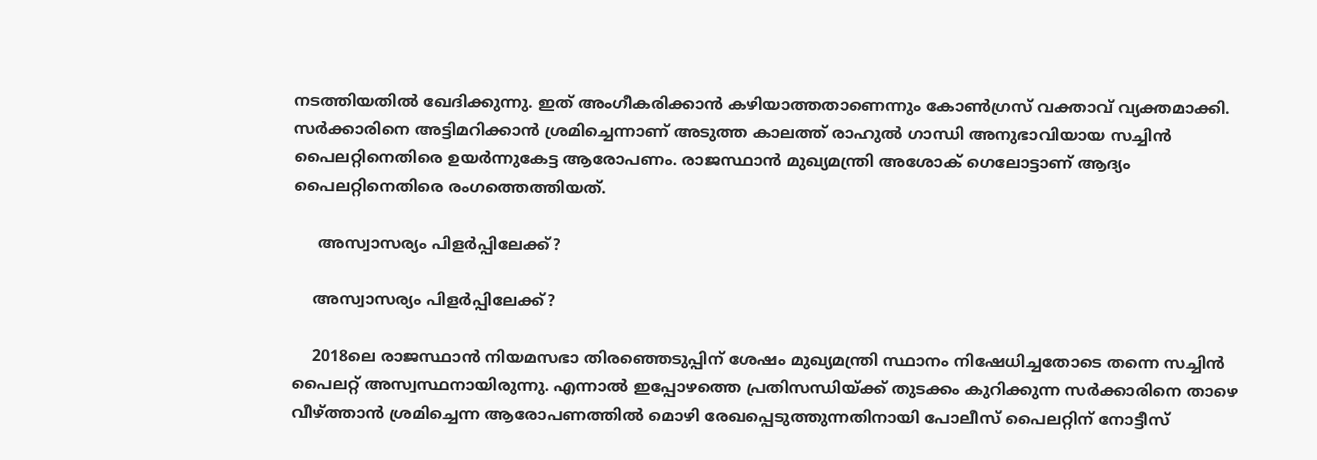നടത്തിയതിൽ ഖേദിക്കുന്നു. ഇത് അംഗീകരിക്കാൻ കഴിയാത്തതാണെന്നും കോൺഗ്രസ് വക്താവ് വ്യക്തമാക്കി. സർക്കാരിനെ അട്ടിമറിക്കാൻ ശ്രമിച്ചെന്നാണ് അടുത്ത കാലത്ത് രാഹുൽ ഗാന്ധി അനുഭാവിയായ സച്ചിൻ പൈലറ്റിനെതിരെ ഉയർന്നുകേട്ട ആരോപണം. രാജസ്ഥാൻ മുഖ്യമന്ത്രി അശോക് ഗെലോട്ടാണ് ആദ്യം പൈലറ്റിനെതിരെ രംഗത്തെത്തിയത്.

     അസ്വാസര്യം പിളർപ്പിലേക്ക്?

    അസ്വാസര്യം പിളർപ്പിലേക്ക്?

    2018ലെ രാജസ്ഥാൻ നിയമസഭാ തിരഞ്ഞെടുപ്പിന് ശേഷം മുഖ്യമന്ത്രി സ്ഥാനം നിഷേധിച്ചതോടെ തന്നെ സച്ചിൻ പൈലറ്റ് അസ്വസ്ഥനായിരുന്നു. എന്നാൽ ഇപ്പോഴത്തെ പ്രതിസന്ധിയ്ക്ക് തുടക്കം കുറിക്കുന്ന സർക്കാരിനെ താഴെ വീഴ്ത്താൻ ശ്രമിച്ചെന്ന ആരോപണത്തിൽ മൊഴി രേഖപ്പെടുത്തുന്നതിനായി പോലീസ് പൈലറ്റിന് നോട്ടീസ്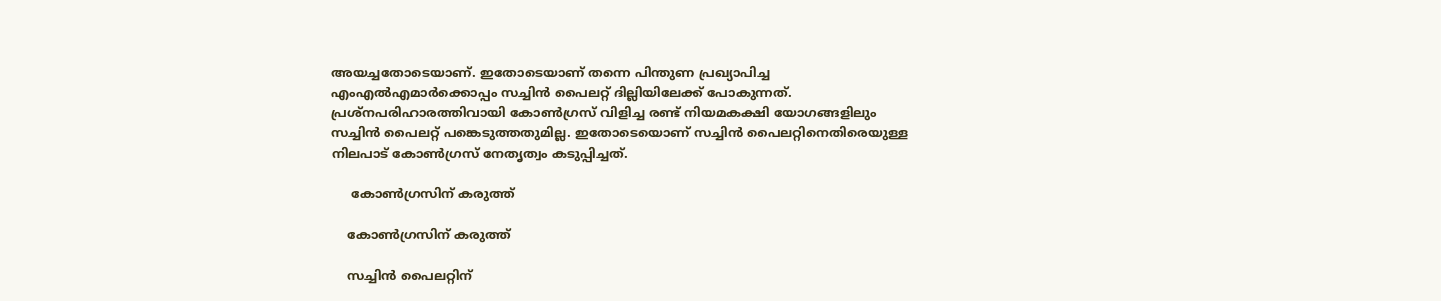അയച്ചതോടെയാണ്. ഇതോടെയാണ് തന്നെ പിന്തുണ പ്രഖ്യാപിച്ച എംഎൽഎമാർക്കൊപ്പം സച്ചിൻ പൈലറ്റ് ദില്ലിയിലേക്ക് പോകുന്നത്. പ്രശ്നപരിഹാരത്തിവായി കോൺഗ്രസ് വിളിച്ച രണ്ട് നിയമകക്ഷി യോഗങ്ങളിലും സച്ചിൻ പൈലറ്റ് പങ്കെടുത്തതുമില്ല. ഇതോടെയൊണ് സച്ചിൻ പൈലറ്റിനെതിരെയുള്ള നിലപാട് കോൺഗ്രസ് നേതൃത്വം കടുപ്പിച്ചത്.

     കോൺഗ്രസിന് കരുത്ത്

    കോൺഗ്രസിന് കരുത്ത്

    സച്ചിൻ പൈലറ്റിന്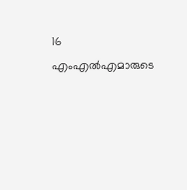16 എംഎൽഎമാരുടെ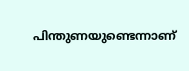പിന്തുണയുണ്ടെന്നാണ്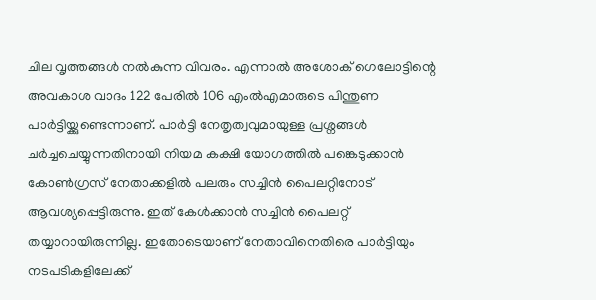ചില വൃത്തങ്ങൾ നൽകുന്ന വിവരം. എന്നാൽ അശോക് ഗെലോട്ടിന്റെ അവകാശ വാദം 122 പേരിൽ 106 എംൽഎമാരുടെ പിന്തുണ പാർട്ടിയ്ക്കുണ്ടെന്നാണ്. പാർട്ടി നേതൃത്വവുമായുള്ള പ്രശ്നങ്ങൾ ചർച്ചചെയ്യുന്നതിനായി നിയമ കക്ഷി യോഗത്തിൽ പങ്കെടുക്കാൻ കോൺഗ്രസ് നേതാക്കളിൽ പലരും സച്ചിൻ പൈലറ്റിനോട് ആവശ്യപ്പെട്ടിരുന്നു. ഇത് കേൾക്കാൻ സച്ചിൻ പൈലറ്റ് തയ്യാറായിരുന്നില്ല. ഇതോടെയാണ് നേതാവിനെതിരെ പാർട്ടിയും നടപടികളിലേക്ക്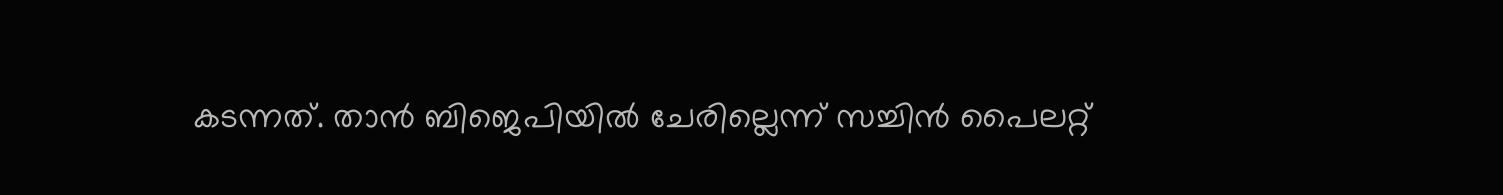കടന്നത്. താൻ ബിജെപിയിൽ ചേരില്ലെന്ന് സച്ചിൻ പൈലറ്റ്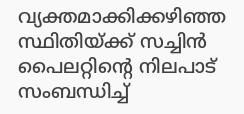വ്യക്തമാക്കിക്കഴിഞ്ഞ സ്ഥിതിയ്ക്ക് സച്ചിൻ പൈലറ്റിന്റെ നിലപാട് സംബന്ധിച്ച്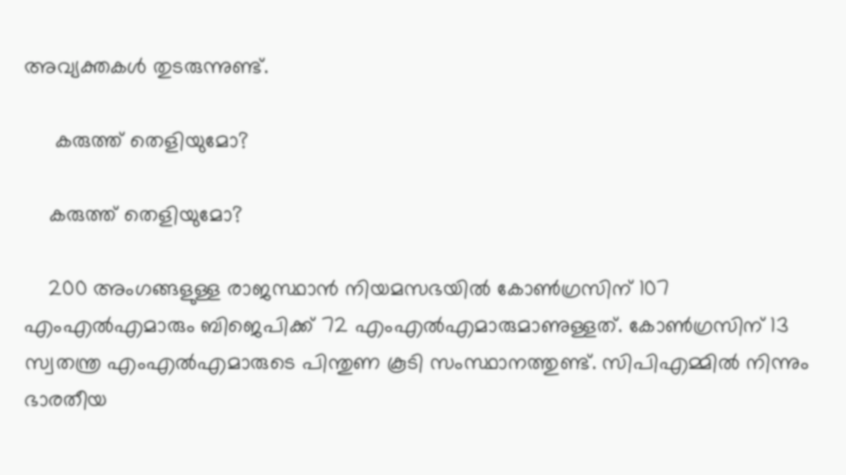അവ്യക്തകൾ തുടരുന്നുണ്ട്.

     കരുത്ത് തെളിയുമോ?

    കരുത്ത് തെളിയുമോ?

    200 അംഗങ്ങളുള്ള രാജസ്ഥാൻ നിയമസഭയിൽ കോൺഗ്രസിന് 107 എംഎൽഎമാരും ബിജെപിക്ക് 72 എംഎൽഎമാരുമാണുള്ളത്. കോൺഗ്രസിന് 13 സ്വതന്ത്ര എംഎൽഎമാരുടെ പിന്തുണ കൂടി സംസ്ഥാനത്തുണ്ട്. സിപിഎമ്മിൽ നിന്നും ഭാരതീയ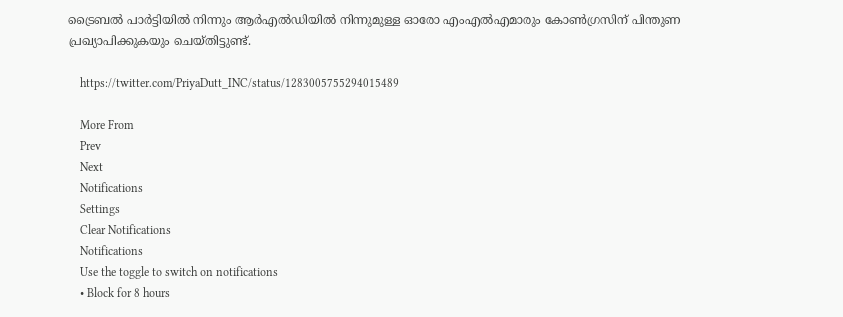ട്രൈബൽ പാർട്ടിയിൽ നിന്നും ആർഎൽഡിയിൽ നിന്നുമുള്ള ഓരോ എംഎൽഎമാരും കോൺഗ്രസിന് പിന്തുണ പ്രഖ്യാപിക്കുകയും ചെയ്തിട്ടുണ്ട്.

    https://twitter.com/PriyaDutt_INC/status/1283005755294015489

    More From
    Prev
    Next
    Notifications
    Settings
    Clear Notifications
    Notifications
    Use the toggle to switch on notifications
    • Block for 8 hours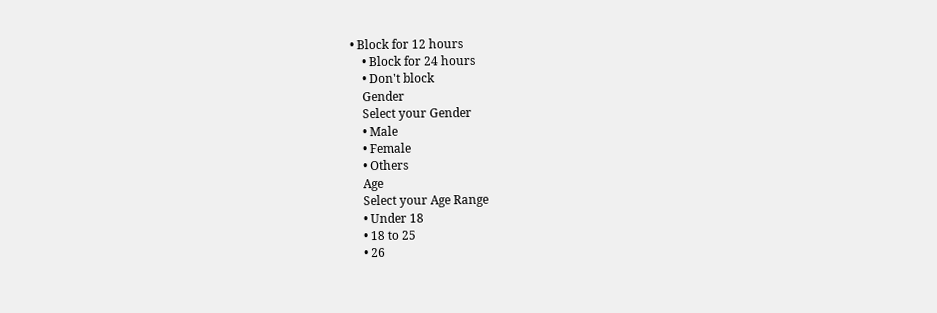• Block for 12 hours
    • Block for 24 hours
    • Don't block
    Gender
    Select your Gender
    • Male
    • Female
    • Others
    Age
    Select your Age Range
    • Under 18
    • 18 to 25
    • 26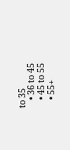to 35
    • 36 to 45
    • 45 to 55
    • 55+